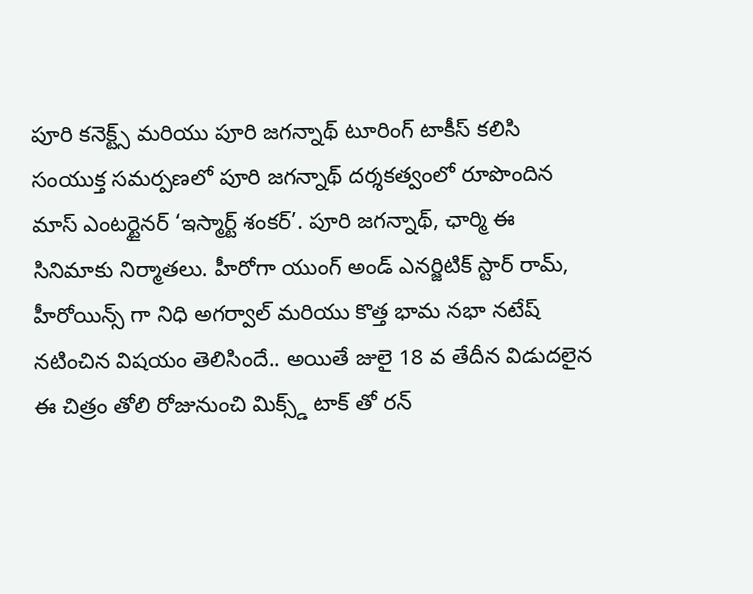పూరి కనెక్ట్స్ మరియు పూరి జగన్నాథ్ టూరింగ్ టాకీస్ కలిసి సంయుక్త సమర్పణలో పూరి జగన్నాథ్ దర్శకత్వంలో రూపొందిన మాస్ ఎంటర్టైనర్ ‘ఇస్మార్ట్ శంకర్’. పూరి జగన్నాథ్, ఛార్మి ఈ సినిమాకు నిర్మాతలు. హీరోగా యుంగ్ అండ్ ఎనర్జిటిక్ స్టార్ రామ్, హీరోయిన్స్ గా నిధి అగర్వాల్ మరియు కొత్త భామ నభా నటేష్ నటించిన విషయం తెలిసిందే.. అయితే జులై 18 వ తేదీన విడుదలైన ఈ చిత్రం తోలి రోజునుంచి మిక్స్డ్ టాక్ తో రన్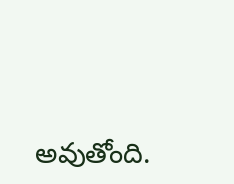అవుతోంది.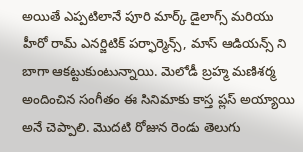అయితే ఎప్పటిలానే పూరి మార్క్ డైలాగ్స్ మరియు హీరో రామ్ ఎనర్జిటిక్ పర్ఫార్మెన్స్, మాస్ ఆడియన్స్ ని బాగా ఆకట్టుకుంటున్నాయి. మెలోడీ బ్రహ్మ మణిశర్మ అందించిన సంగీతం ఈ సినిమాకు కాస్త ప్లస్ అయ్యాయి అనే చెప్పాలి. మొదటి రోజున రెండు తెలుగు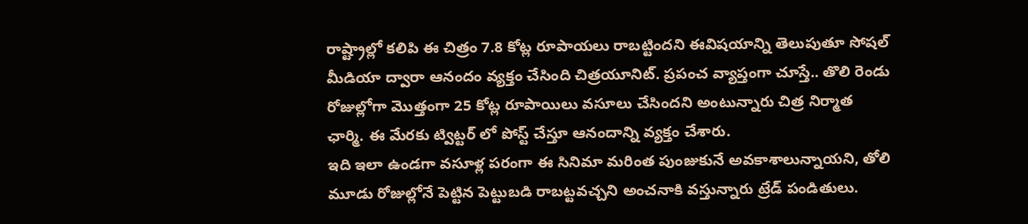రాష్ట్రాల్లో కలిపి ఈ చిత్రం 7.8 కోట్ల రూపాయలు రాబట్టిందని ఈవిషయాన్ని తెలుపుతూ సోషల్ మీడియా ద్వారా ఆనందం వ్యక్తం చేసింది చిత్రయూనిట్. ప్రపంచ వ్యాప్తంగా చూస్తే.. తొలి రెండు రోజుల్లోగా మొత్తంగా 25 కోట్ల రూపాయిలు వసూలు చేసిందని అంటున్నారు చిత్ర నిర్మాత ఛార్మి. ఈ మేరకు ట్విట్టర్ లో పోస్ట్ చేస్తూ ఆనందాన్ని వ్యక్తం చేశారు.
ఇది ఇలా ఉండగా వసూళ్ల పరంగా ఈ సినిమా మరింత పుంజుకునే అవకాశాలున్నాయని, తోలి మూడు రోజుల్లోనే పెట్టిన పెట్టుబడి రాబట్టవచ్చని అంచనాకి వస్తున్నారు ట్రేడ్ పండితులు.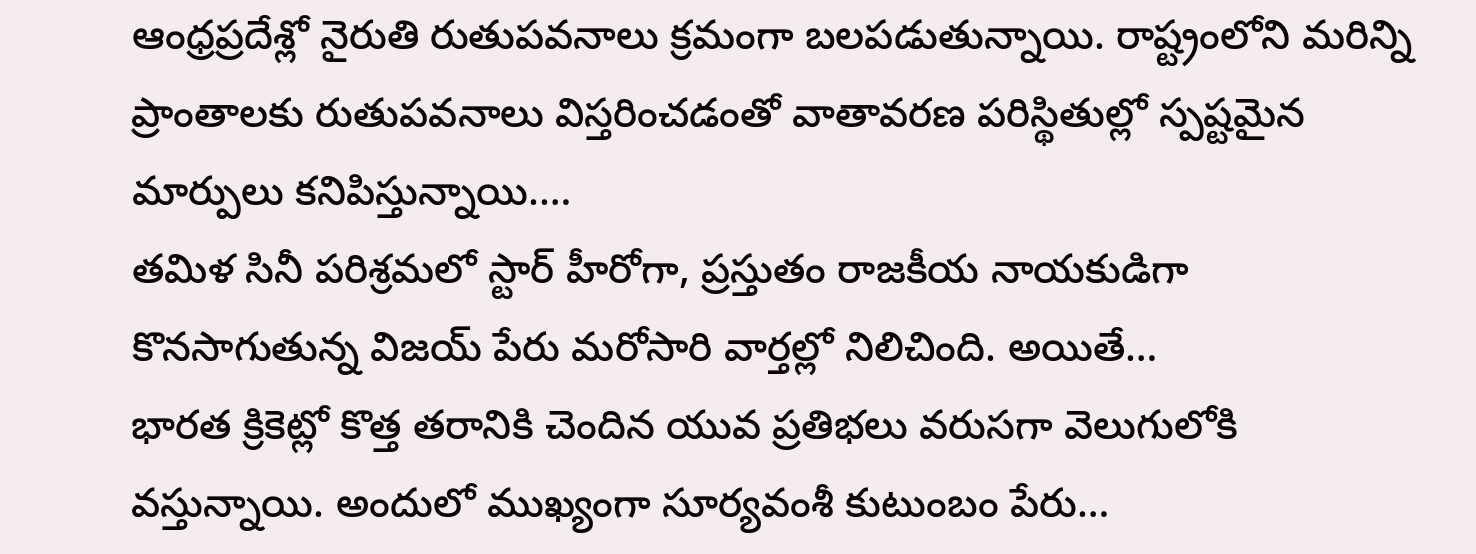ఆంధ్రప్రదేశ్లో నైరుతి రుతుపవనాలు క్రమంగా బలపడుతున్నాయి. రాష్ట్రంలోని మరిన్ని ప్రాంతాలకు రుతుపవనాలు విస్తరించడంతో వాతావరణ పరిస్థితుల్లో స్పష్టమైన మార్పులు కనిపిస్తున్నాయి.…
తమిళ సినీ పరిశ్రమలో స్టార్ హీరోగా, ప్రస్తుతం రాజకీయ నాయకుడిగా కొనసాగుతున్న విజయ్ పేరు మరోసారి వార్తల్లో నిలిచింది. అయితే…
భారత క్రికెట్లో కొత్త తరానికి చెందిన యువ ప్రతిభలు వరుసగా వెలుగులోకి వస్తున్నాయి. అందులో ముఖ్యంగా సూర్యవంశీ కుటుంబం పేరు…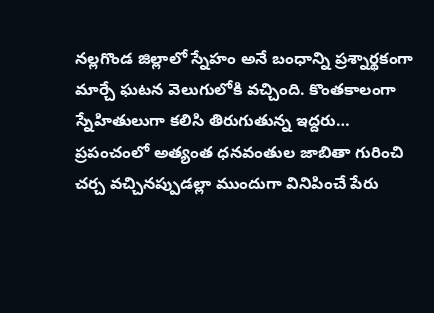నల్లగొండ జిల్లాలో స్నేహం అనే బంధాన్ని ప్రశ్నార్థకంగా మార్చే ఘటన వెలుగులోకి వచ్చింది. కొంతకాలంగా స్నేహితులుగా కలిసి తిరుగుతున్న ఇద్దరు…
ప్రపంచంలో అత్యంత ధనవంతుల జాబితా గురించి చర్చ వచ్చినప్పుడల్లా ముందుగా వినిపించే పేరు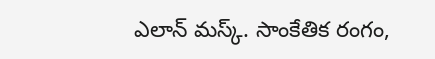ఎలాన్ మస్క్. సాంకేతిక రంగం,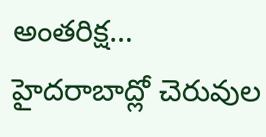అంతరిక్ష…
హైదరాబాద్లో చెరువుల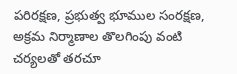పరిరక్షణ, ప్రభుత్వ భూముల సంరక్షణ, అక్రమ నిర్మాణాల తొలగింపు వంటి చర్యలతో తరచూ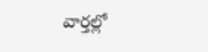వార్తల్లో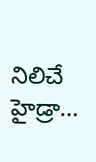నిలిచే హైడ్రా…